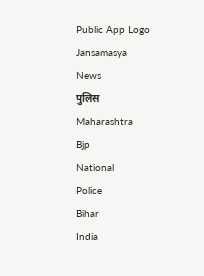Public App Logo
Jansamasya
News
पुलिस
Maharashtra
Bjp
National
Police
Bihar
India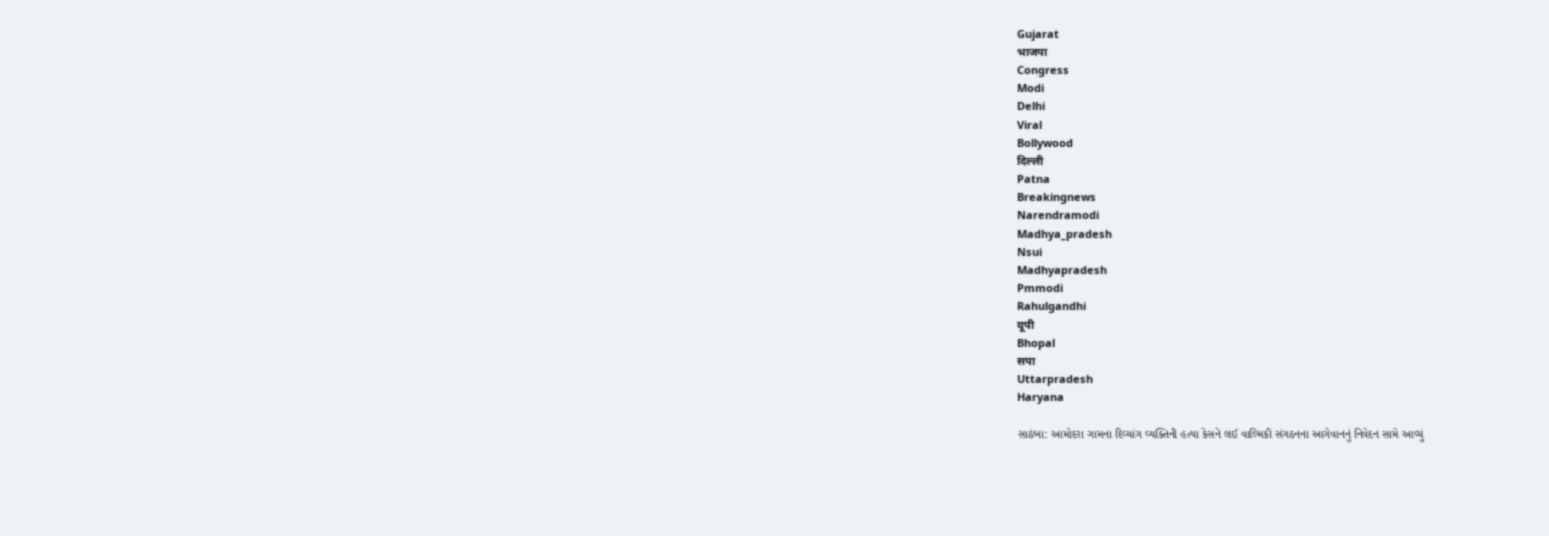Gujarat
भाजपा
Congress
Modi
Delhi
Viral
Bollywood
दिल्ली
Patna
Breakingnews
Narendramodi
Madhya_pradesh
Nsui
Madhyapradesh
Pmmodi
Rahulgandhi
यूपी
Bhopal
सपा
Uttarpradesh
Haryana

સાઠંબા: આમોદરા ગામના દિવ્યાંગ વ્યક્તિની હત્યા કેસને લઈ વાલ્મિકી સંગઠનના આગેવાનનું નિવેદન સામે આવ્યું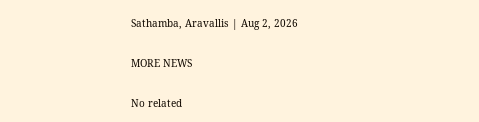Sathamba, Aravallis | Aug 2, 2026

MORE NEWS

No related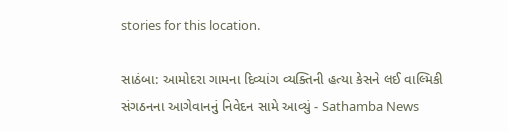stories for this location.

સાઠંબા: આમોદરા ગામના દિવ્યાંગ વ્યક્તિની હત્યા કેસને લઈ વાલ્મિકી સંગઠનના આગેવાનનું નિવેદન સામે આવ્યું - Sathamba News